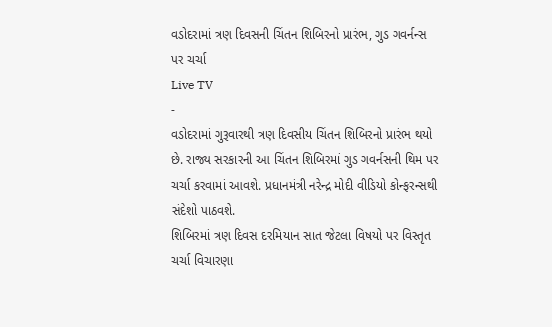વડોદરામાં ત્રણ દિવસની ચિંતન શિબિરનો પ્રારંભ, ગુડ ગવર્નન્સ પર ચર્ચા
Live TV
-
વડોદરામાં ગુરૂવારથી ત્રણ દિવસીય ચિંતન શિબિરનો પ્રારંભ થયો છે. રાજ્ય સરકારની આ ચિંતન શિબિરમાં ગુડ ગવર્નસની થિમ પર ચર્ચા કરવામાં આવશે. પ્રધાનમંત્રી નરેન્દ્ર મોદી વીડિયો કોન્ફરન્સથી સંદેશો પાઠવશે.
શિબિરમાં ત્રણ દિવસ દરમિયાન સાત જેટલા વિષયો પર વિસ્તૃત ચર્ચા વિચારણા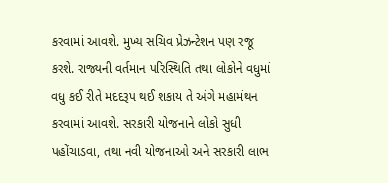કરવામાં આવશે. મુખ્ય સચિવ પ્રેઝન્ટેશન પણ રજૂ કરશે. રાજ્યની વર્તમાન પરિસ્થિતિ તથા લોકોને વધુમાં વધુ કઈ રીતે મદદરૂપ થઈ શકાય તે અંગે મહામંથન કરવામાં આવશે. સરકારી યોજનાને લોકો સુધી પહોંચાડવા, તથા નવી યોજનાઓ અને સરકારી લાભ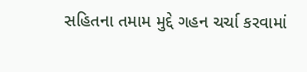સહિતના તમામ મુદ્દે ગહન ચર્ચા કરવામાં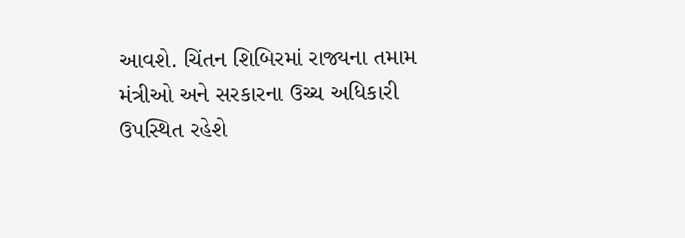આવશે. ચિંતન શિબિરમાં રાજ્યના તમામ મંત્રીઓ અને સરકારના ઉચ્ચ અધિકારી ઉપસ્થિત રહેશે